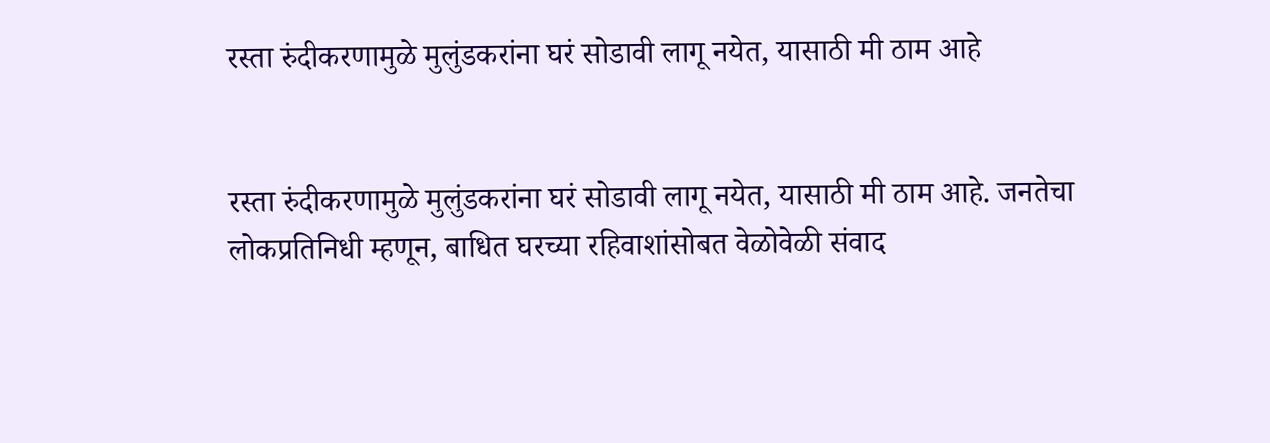रस्ता रुंदीकरणामुळे मुलुंडकरांना घरं सोडावी लागू नयेत, यासाठी मी ठाम आहे


रस्ता रुंदीकरणामुळे मुलुंडकरांना घरं सोडावी लागू नयेत, यासाठी मी ठाम आहे. जनतेचा लोकप्रतिनिधी म्हणून, बाधित घरच्या रहिवाशांसोबत वेळोवेळी संवाद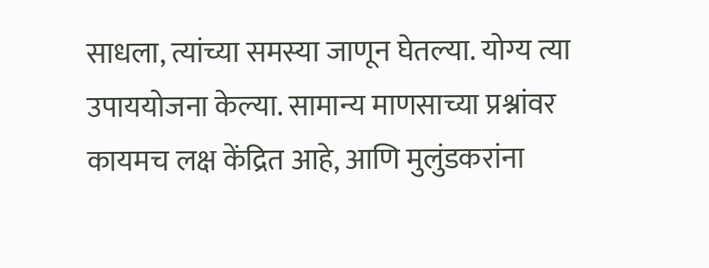साधला, त्यांच्या समस्या जाणून घेतल्या. योग्य त्या उपाययोजना केल्या. सामान्य माणसाच्या प्रश्नांवर कायमच लक्ष केंद्रित आहे, आणि मुलुंडकरांना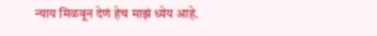न्याय मिळवून देणं हेच माझं ध्येय आहे.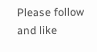Please follow and like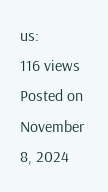us:
116 views
Posted on November 8, 2024